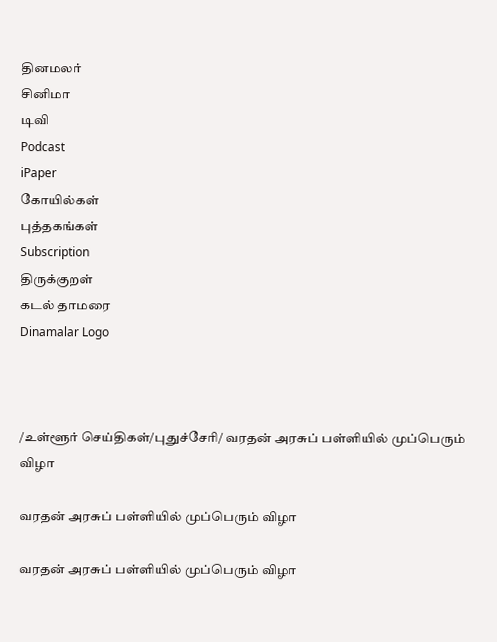தினமலர்
சினிமா
டிவி
Podcast
iPaper
கோயில்கள்
புத்தகங்கள்
Subscription
திருக்குறள்
கடல் தாமரை
Dinamalar Logo



/உள்ளூர் செய்திகள்/புதுச்சேரி/ வரதன் அரசுப் பள்ளியில் முப்பெரும் விழா

வரதன் அரசுப் பள்ளியில் முப்பெரும் விழா

வரதன் அரசுப் பள்ளியில் முப்பெரும் விழா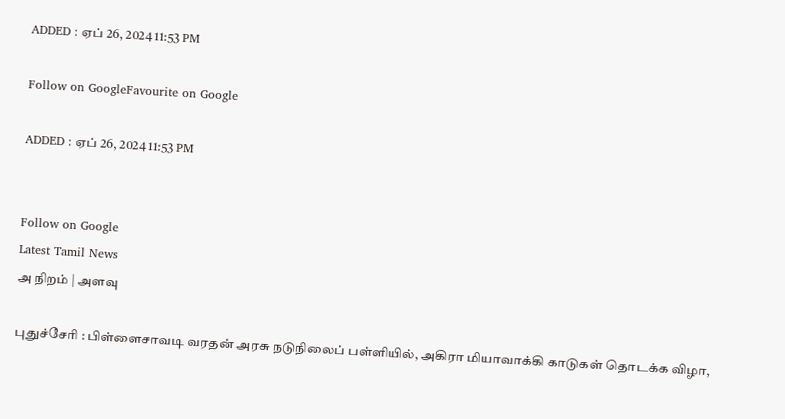ADDED : ஏப் 26, 2024 11:53 PM

Follow on GoogleFavourite on Google

ADDED : ஏப் 26, 2024 11:53 PM


Follow on Google
Latest Tamil News
அ நிறம் | அளவு

புதுச்சேரி : பிள்ளைசாவடி வரதன் அரசு நடுநிலைப் பள்ளியில், அகிரா மியாவாக்கி காடுகள் தொடக்க விழா,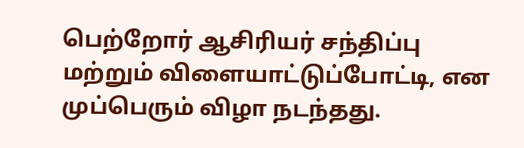பெற்றோர் ஆசிரியர் சந்திப்பு மற்றும் விளையாட்டுப்போட்டி, என முப்பெரும் விழா நடந்தது.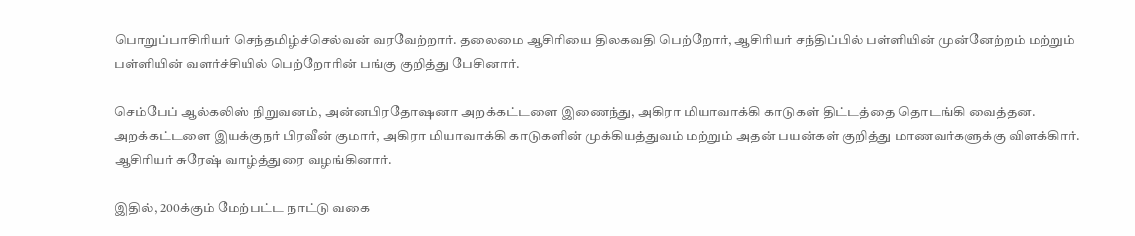பொறுப்பாசிரியர் செந்தமிழ்ச்செல்வன் வரவேற்றார். தலைமை ஆசிரியை திலகவதி பெற்றோர், ஆசிரியர் சந்திப்பில் பள்ளியின் முன்னேற்றம் மற்றும் பள்ளியின் வளர்ச்சியில் பெற்றோரின் பங்கு குறித்து பேசினார்.

செம்பேப் ஆல்கலிஸ் நிறுவனம், அன்னபிரதோஷனா அறக்கட்டளை இணைந்து, அகிரா மியாவாக்கி காடுகள் திட்டத்தை தொடங்கி வைத்தன. அறக்கட்டளை இயக்குநர் பிரவீன் குமார், அகிரா மியாவாக்கி காடுகளின் முக்கியத்துவம் மற்றும் அதன் பயன்கள் குறித்து மாணவர்களுக்கு விளக்கிார். ஆசிரியர் சுரேஷ் வாழ்த்துரை வழங்கினார்.

இதில், 200க்கும் மேற்பட்ட நாட்டு வகை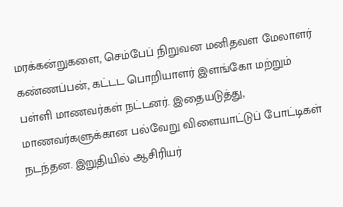மரக்கன்றுகளை, செம்பேப் நிறுவன மனிதவள மேலாளர் கண்ணப்பன், கட்டட பொறியாளர் இளங்கோ மற்றும் பள்ளி மாணவர்கள் நட்டனர். இதையடுத்து, மாணவர்களுக்கான பல்வேறு விளையாட்டுப் போட்டிகள் நடந்தன. இறுதியில் ஆசிரியர்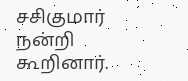சசிகுமார் நன்றி கூறினார்.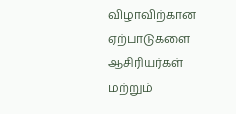விழாவிற்கான ஏற்பாடுகளை ஆசிரியர்கள் மற்றும்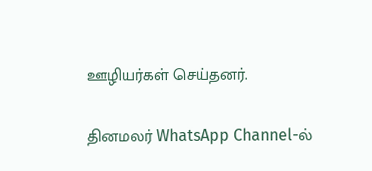ஊழியர்கள் செய்தனர்.

தினமலர் WhatsApp Channel-ல்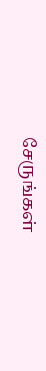சேருங்கள்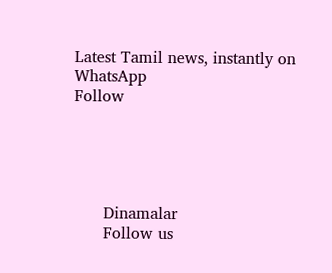Latest Tamil news, instantly on WhatsApp
Follow





      Dinamalar
      Follow us